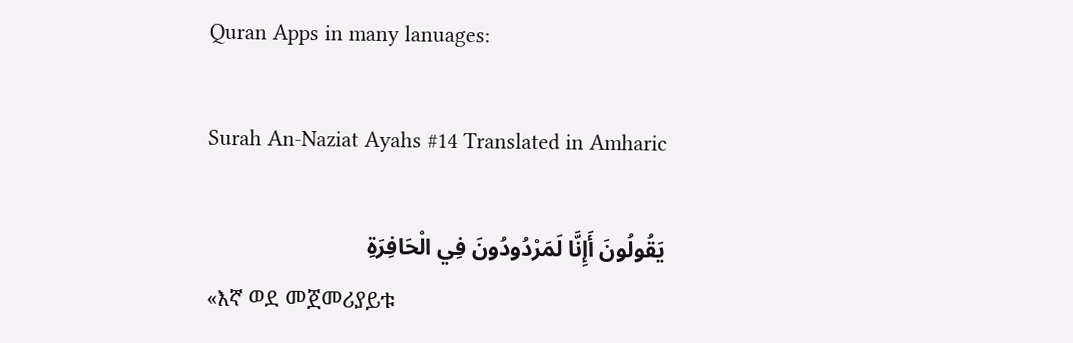Quran Apps in many lanuages:

Surah An-Naziat Ayahs #14 Translated in Amharic

يَقُولُونَ أَإِنَّا لَمَرْدُودُونَ فِي الْحَافِرَةِ
«እኛ ወደ መጀመሪያይቱ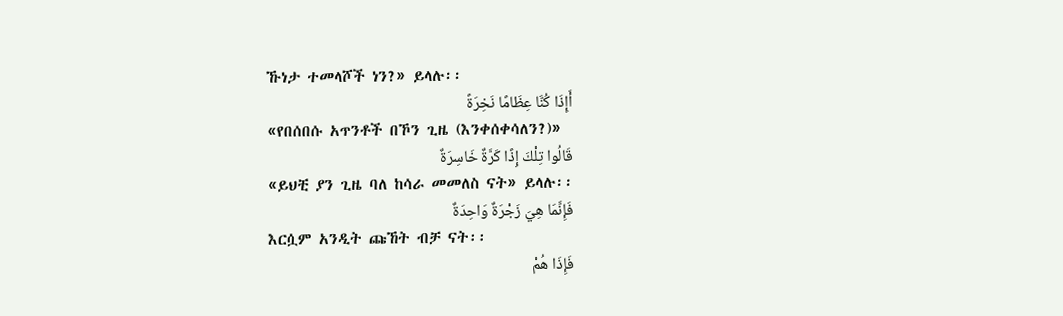ኹነታ ተመላሾች ነን?» ይላሉ፡፡
أَإِذَا كُنَّا عِظَامًا نَخِرَةً
«የበሰበሱ አጥንቶች በኾን ጊዜ (እንቀሰቀሳለን?)»
قَالُوا تِلْكَ إِذًا كَرَّةٌ خَاسِرَةٌ
«ይህቺ ያን ጊዜ ባለ ከሳራ መመለስ ናት» ይላሉ፡፡
فَإِنَّمَا هِيَ زَجْرَةٌ وَاحِدَةٌ
እርሷም አንዲት ጩኸት ብቻ ናት፡፡
فَإِذَا هُمْ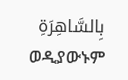بِالسَّاهِرَةِ
ወዲያውኑም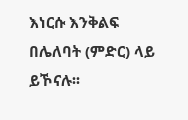እነርሱ እንቅልፍ በሌለባት (ምድር) ላይ ይኾናሉ፡፡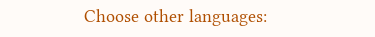Choose other languages: